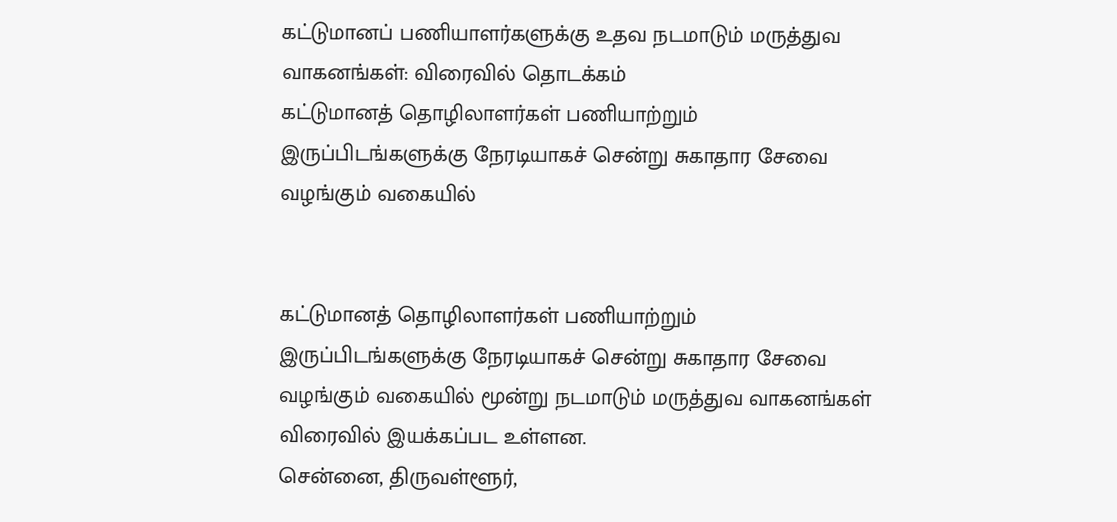கட்டுமானப் பணியாளர்களுக்கு உதவ நடமாடும் மருத்துவ வாகனங்கள்: விரைவில் தொடக்கம்
கட்டுமானத் தொழிலாளர்கள் பணியாற்றும் இருப்பிடங்களுக்கு நேரடியாகச் சென்று சுகாதார சேவை வழங்கும் வகையில்


கட்டுமானத் தொழிலாளர்கள் பணியாற்றும் இருப்பிடங்களுக்கு நேரடியாகச் சென்று சுகாதார சேவை வழங்கும் வகையில் மூன்று நடமாடும் மருத்துவ வாகனங்கள் விரைவில் இயக்கப்பட உள்ளன.
சென்னை, திருவள்ளூர்,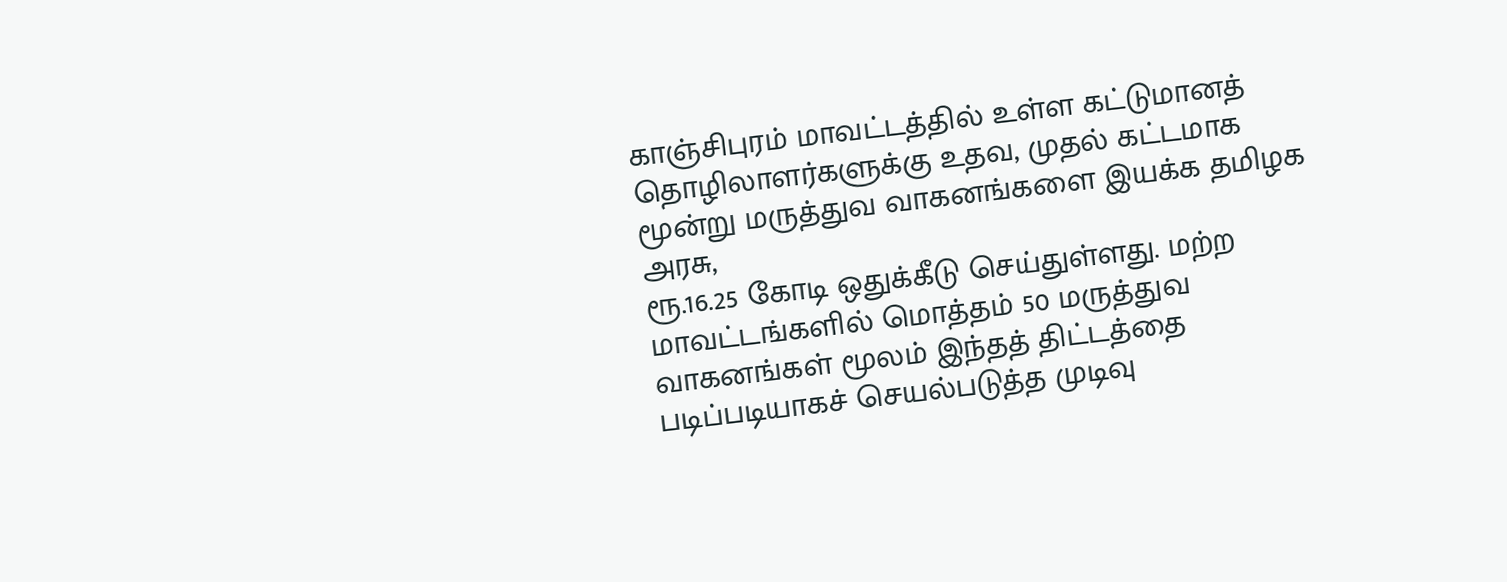காஞ்சிபுரம் மாவட்டத்தில் உள்ள கட்டுமானத் தொழிலாளர்களுக்கு உதவ, முதல் கட்டமாக மூன்று மருத்துவ வாகனங்களை இயக்க தமிழக அரசு,
ரூ.16.25 கோடி ஒதுக்கீடு செய்துள்ளது. மற்ற மாவட்டங்களில் மொத்தம் 50 மருத்துவ வாகனங்கள் மூலம் இந்தத் திட்டத்தை படிப்படியாகச் செயல்படுத்த முடிவு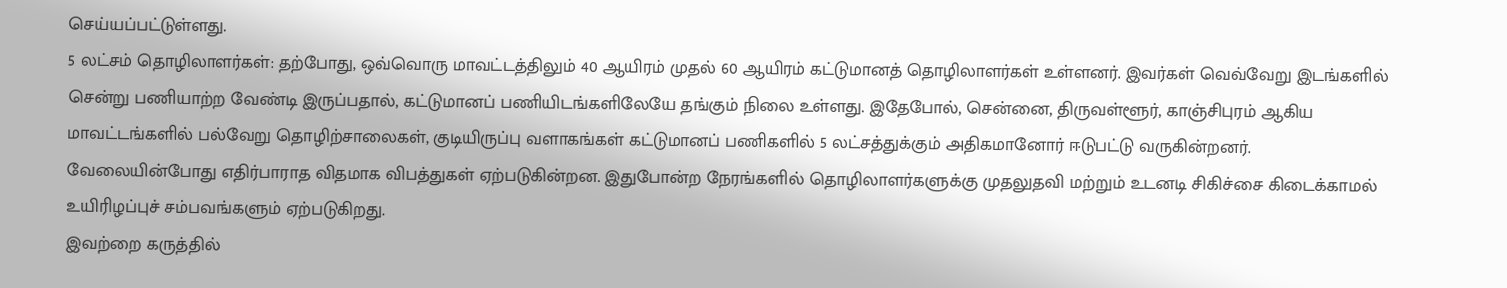செய்யப்பட்டுள்ளது.
5 லட்சம் தொழிலாளர்கள்: தற்போது, ஒவ்வொரு மாவட்டத்திலும் 40 ஆயிரம் முதல் 60 ஆயிரம் கட்டுமானத் தொழிலாளர்கள் உள்ளனர். இவர்கள் வெவ்வேறு இடங்களில் சென்று பணியாற்ற வேண்டி இருப்பதால், கட்டுமானப் பணியிடங்களிலேயே தங்கும் நிலை உள்ளது. இதேபோல், சென்னை, திருவள்ளூர், காஞ்சிபுரம் ஆகிய மாவட்டங்களில் பல்வேறு தொழிற்சாலைகள், குடியிருப்பு வளாகங்கள் கட்டுமானப் பணிகளில் 5 லட்சத்துக்கும் அதிகமானோர் ஈடுபட்டு வருகின்றனர்.
வேலையின்போது எதிர்பாராத விதமாக விபத்துகள் ஏற்படுகின்றன. இதுபோன்ற நேரங்களில் தொழிலாளர்களுக்கு முதலுதவி மற்றும் உடனடி சிகிச்சை கிடைக்காமல் உயிரிழப்புச் சம்பவங்களும் ஏற்படுகிறது.
இவற்றை கருத்தில்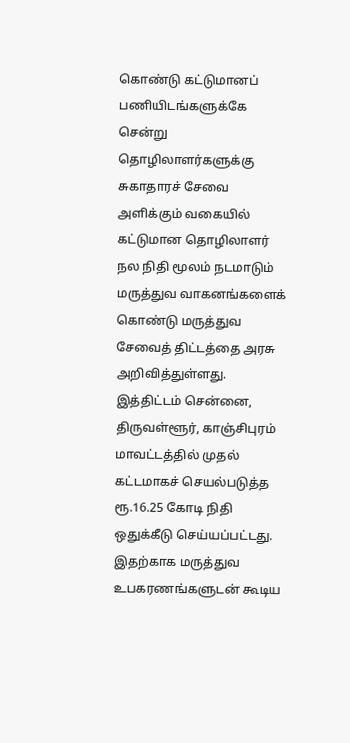கொண்டு கட்டுமானப் பணியிடங்களுக்கே சென்று தொழிலாளர்களுக்கு சுகாதாரச் சேவை அளிக்கும் வகையில் கட்டுமான தொழிலாளர் நல நிதி மூலம் நடமாடும் மருத்துவ வாகனங்களைக் கொண்டு மருத்துவ சேவைத் திட்டத்தை அரசு அறிவித்துள்ளது. இத்திட்டம் சென்னை, திருவள்ளூர், காஞ்சிபுரம் மாவட்டத்தில் முதல் கட்டமாகச் செயல்படுத்த ரூ.16.25 கோடி நிதி ஒதுக்கீடு செய்யப்பட்டது. இதற்காக மருத்துவ உபகரணங்களுடன் கூடிய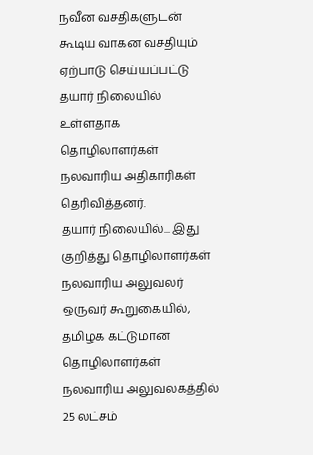நவீன வசதிகளுடன் கூடிய வாகன வசதியும் ஏற்பாடு செய்யப்பட்டு தயார் நிலையில் உள்ளதாக தொழிலாளர்கள் நலவாரிய அதிகாரிகள் தெரிவித்தனர்.
தயார் நிலையில்... இது குறித்து தொழிலாளர்கள் நலவாரிய அலுவலர் ஒருவர் கூறுகையில், தமிழக கட்டுமான தொழிலாளர்கள் நலவாரிய அலுவலகத்தில் 25 லட்சம்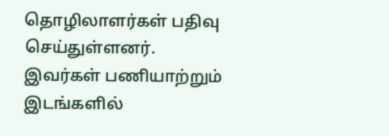தொழிலாளர்கள் பதிவு செய்துள்ளனர்.
இவர்கள் பணியாற்றும் இடங்களில்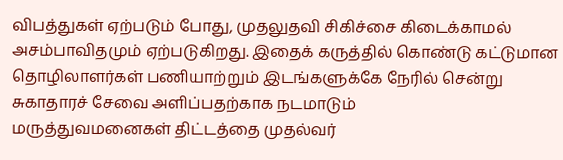விபத்துகள் ஏற்படும் போது, முதலுதவி சிகிச்சை கிடைக்காமல் அசம்பாவிதமும் ஏற்படுகிறது. இதைக் கருத்தில் கொண்டு கட்டுமான தொழிலாளர்கள் பணியாற்றும் இடங்களுக்கே நேரில் சென்று சுகாதாரச் சேவை அளிப்பதற்காக நடமாடும்
மருத்துவமனைகள் திட்டத்தை முதல்வர்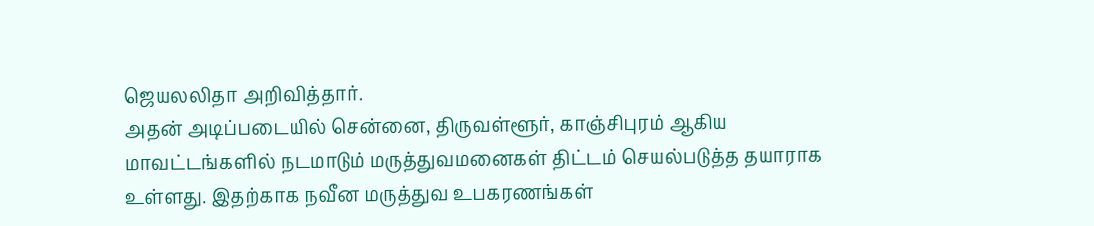ஜெயலலிதா அறிவித்தார்.
அதன் அடிப்படையில் சென்னை, திருவள்ளூர், காஞ்சிபுரம் ஆகிய மாவட்டங்களில் நடமாடும் மருத்துவமனைகள் திட்டம் செயல்படுத்த தயாராக உள்ளது. இதற்காக நவீன மருத்துவ உபகரணங்கள்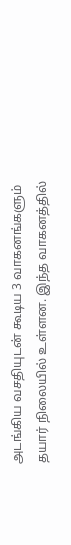அடங்கிய வசதியுடன் கூடிய 3 வாகனங்களும் தயார் நிலையில் உள்ளன. இந்த வாகனத்தில்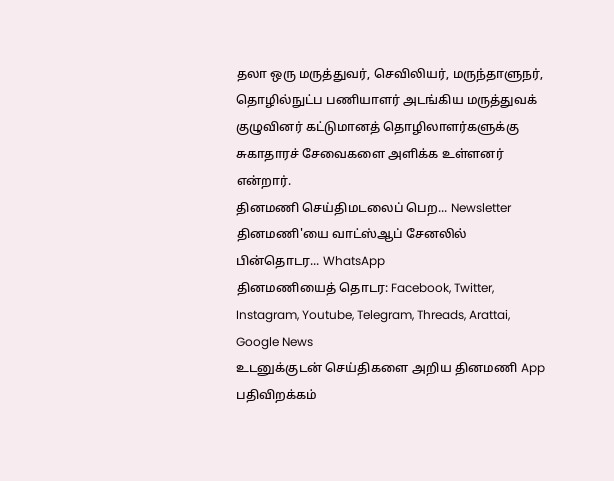தலா ஒரு மருத்துவர், செவிலியர், மருந்தாளுநர், தொழில்நுட்ப பணியாளர் அடங்கிய மருத்துவக் குழுவினர் கட்டுமானத் தொழிலாளர்களுக்கு சுகாதாரச் சேவைகளை அளிக்க உள்ளனர் என்றார்.
தினமணி செய்திமடலைப் பெற... Newsletter
தினமணி'யை வாட்ஸ்ஆப் சேனலில் பின்தொடர... WhatsApp
தினமணியைத் தொடர: Facebook, Twitter, Instagram, Youtube, Telegram, Threads, Arattai, Google News
உடனுக்குடன் செய்திகளை அறிய தினமணி App பதிவிறக்கம்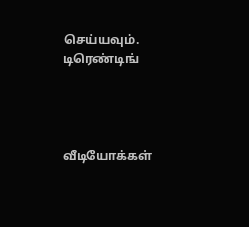செய்யவும்.
டிரெண்டிங்




வீடியோக்கள்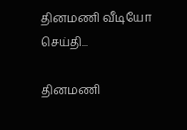தினமணி வீடியோ செய்தி...

தினமணி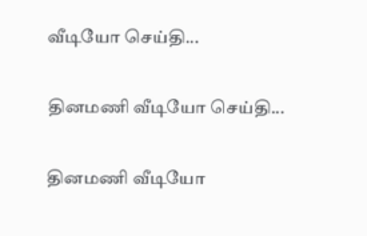வீடியோ செய்தி...

தினமணி வீடியோ செய்தி...

தினமணி வீடியோ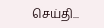செய்தி...